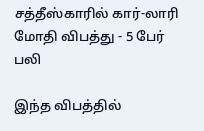சத்தீஸ்காரில் கார்-லாரி மோதி விபத்து - 5 பேர் பலி

இந்த விபத்தில்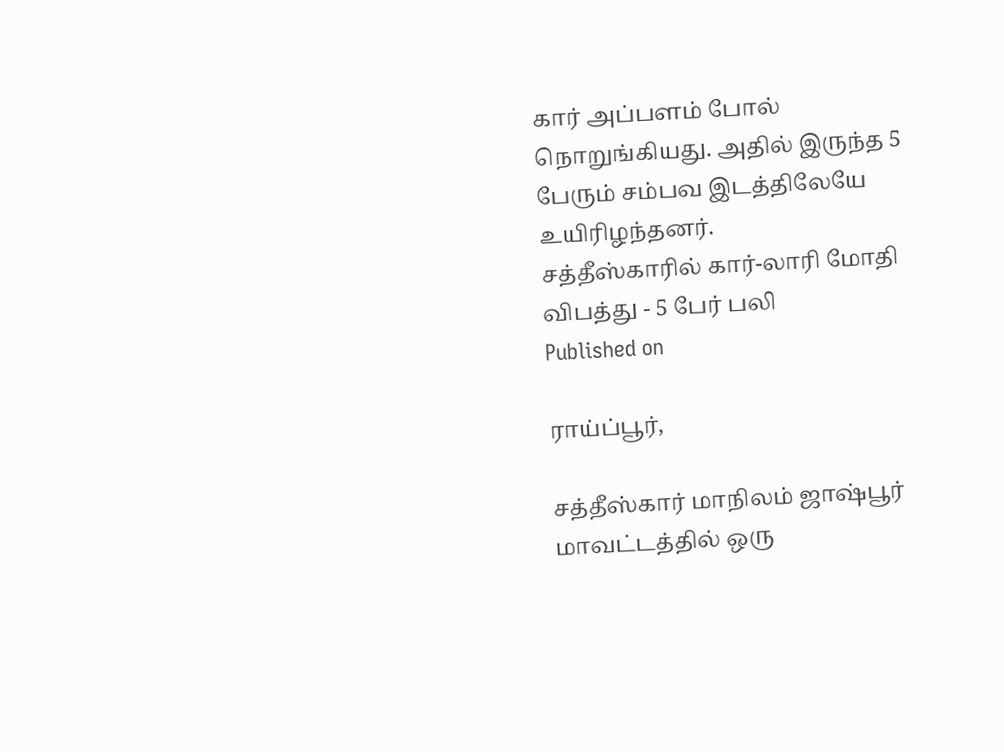கார் அப்பளம் போல் நொறுங்கியது. அதில் இருந்த 5 பேரும் சம்பவ இடத்திலேயே உயிரிழந்தனர்.
சத்தீஸ்காரில் கார்-லாரி மோதி விபத்து - 5 பேர் பலி
Published on

ராய்ப்பூர்,

சத்தீஸ்கார் மாநிலம் ஜாஷ்பூர் மாவட்டத்தில் ஒரு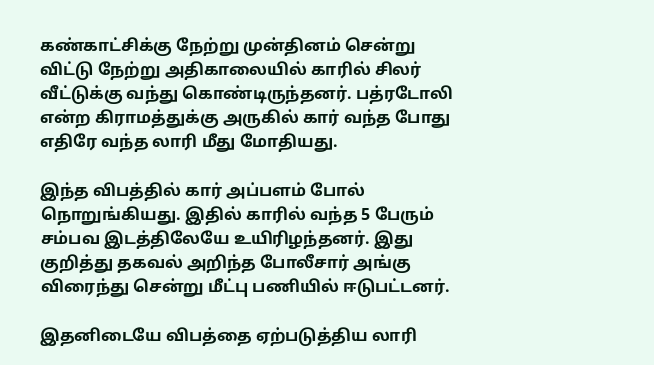கண்காட்சிக்கு நேற்று முன்தினம் சென்று விட்டு நேற்று அதிகாலையில் காரில் சிலர் வீட்டுக்கு வந்து கொண்டிருந்தனர். பத்ரடோலி என்ற கிராமத்துக்கு அருகில் கார் வந்த போது எதிரே வந்த லாரி மீது மோதியது.

இந்த விபத்தில் கார் அப்பளம் போல் நொறுங்கியது. இதில் காரில் வந்த 5 பேரும் சம்பவ இடத்திலேயே உயிரிழந்தனர். இது குறித்து தகவல் அறிந்த போலீசார் அங்கு விரைந்து சென்று மீட்பு பணியில் ஈடுபட்டனர்.

இதனிடையே விபத்தை ஏற்படுத்திய லாரி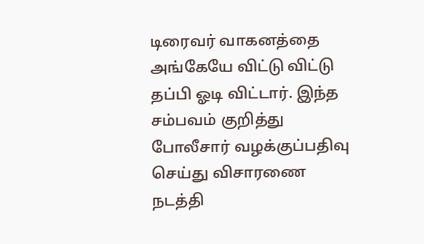டிரைவர் வாகனத்தை அங்கேயே விட்டு விட்டு தப்பி ஓடி விட்டார். இந்த சம்பவம் குறித்து போலீசார் வழக்குப்பதிவு செய்து விசாரணை நடத்தி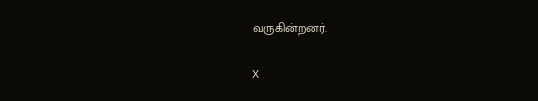வருகின்றனர்.

X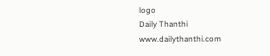logo
Daily Thanthi
www.dailythanthi.com